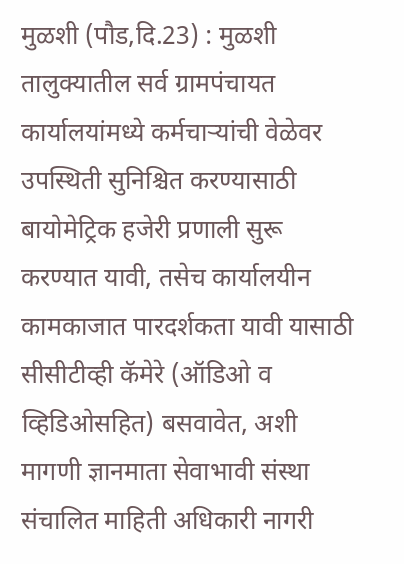मुळशी (पौड,दि.23) : मुळशी तालुक्यातील सर्व ग्रामपंचायत कार्यालयांमध्ये कर्मचाऱ्यांची वेळेवर उपस्थिती सुनिश्चित करण्यासाठी बायोमेट्रिक हजेरी प्रणाली सुरू करण्यात यावी, तसेच कार्यालयीन कामकाजात पारदर्शकता यावी यासाठी सीसीटीव्ही कॅमेरे (ऑडिओ व व्हिडिओसहित) बसवावेत, अशी मागणी ज्ञानमाता सेवाभावी संस्था संचालित माहिती अधिकारी नागरी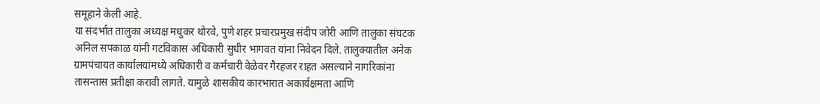समूहाने केली आहे.
या संदर्भात तालुका अध्यक्ष मधुकर थोरवे, पुणे शहर प्रचारप्रमुख संदीप जोरी आणि तालुका संघटक अनिल सपकाळ यांनी गटविकास अधिकारी सुधीर भागवत यांना निवेदन दिले. तालुक्यातील अनेक ग्रामपंचायत कार्यालयांमध्ये अधिकारी व कर्मचारी वेळेवर गैरहजर राहत असल्याने नागरिकांना तासन्तास प्रतीक्षा करावी लागते. यामुळे शासकीय कारभारात अकार्यक्षमता आणि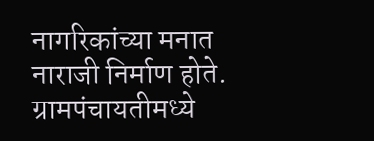नागरिकांच्या मनात नाराजी निर्माण होते.
ग्रामपंचायतीमध्ये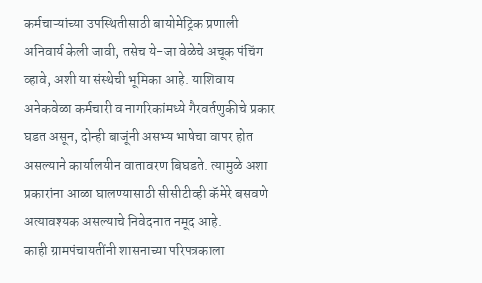कर्मचाऱ्यांच्या उपस्थितीसाठी बायोमेट्रिक प्रणाली अनिवार्य केली जावी, तसेच ये-जा वेळेचे अचूक पंचिंग व्हावे, अशी या संस्थेची भूमिका आहे. याशिवाय अनेकवेळा कर्मचारी व नागरिकांमध्ये गैरवर्तणुकीचे प्रकार घडत असून, दोन्ही बाजूंनी असभ्य भाषेचा वापर होत असल्याने कार्यालयीन वातावरण बिघडते. त्यामुळे अशा प्रकारांना आळा घालण्यासाठी सीसीटीव्ही कॅमेरे बसवणे अत्यावश्यक असल्याचे निवेदनात नमूद आहे.
काही ग्रामपंचायतींनी शासनाच्या परिपत्रकाला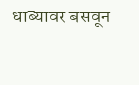धाब्यावर बसवून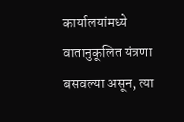कार्यालयांमध्ये वातानुकूलित यंत्रणा बसवल्या असून, त्या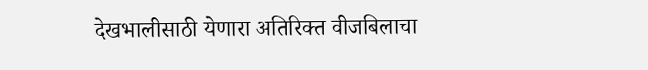देखभालीसाठी येणारा अतिरिक्त वीजबिलाचा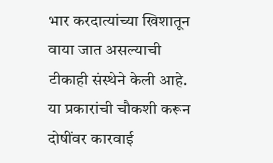भार करदात्यांच्या खिशातून वाया जात असल्याची टीकाही संस्थेने केली आहे. या प्रकारांची चौकशी करून दोषींवर कारवाई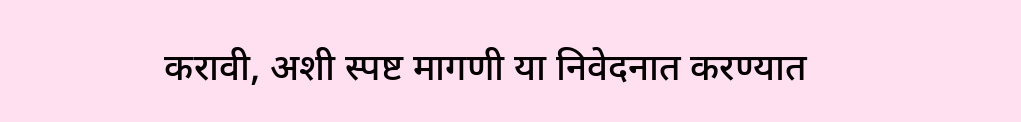करावी, अशी स्पष्ट मागणी या निवेदनात करण्यात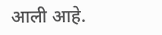आली आहे.